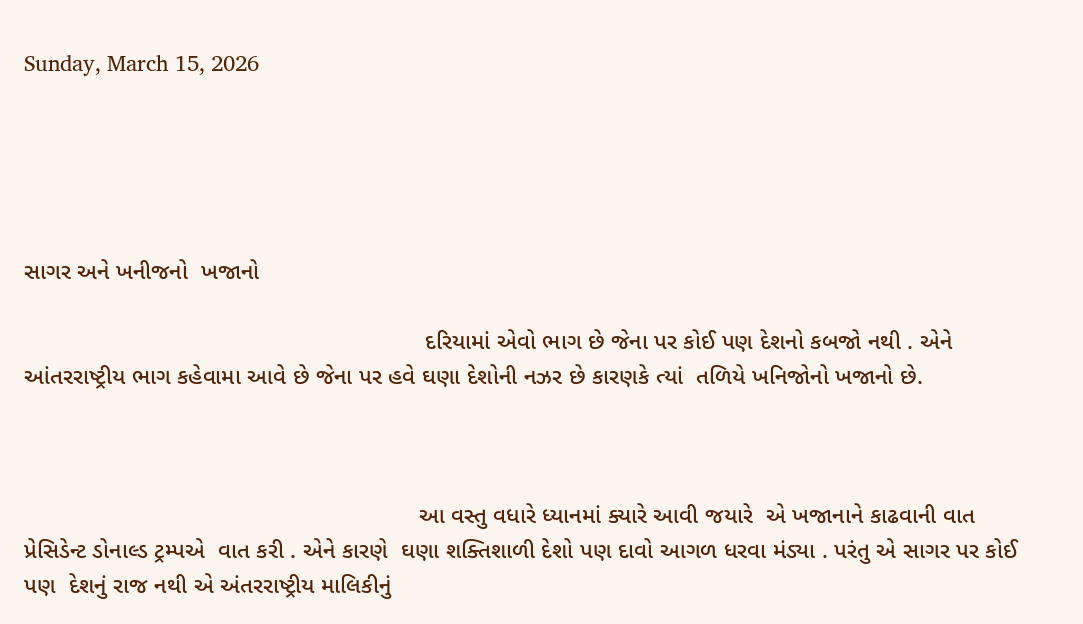Sunday, March 15, 2026





સાગર અને ખનીજનો  ખજાનો

                                                             દરિયામાં એવો ભાગ છે જેના પર કોઈ પણ દેશનો કબજો નથી . એને આંતરરાષ્ટ્રીય ભાગ કહેવામા આવે છે જેના પર હવે ઘણા દેશોની નઝર છે કારણકે ત્યાં  તળિયે ખનિજોનો ખજાનો છે.



                                                            આ વસ્તુ વધારે ધ્યાનમાં ક્યારે આવી જયારે  એ ખજાનાને કાઢવાની વાત પ્રેસિડેન્ટ ડોનાલ્ડ ટ્રમ્પએ  વાત કરી . એને કારણે  ઘણા શક્તિશાળી દેશો પણ દાવો આગળ ધરવા મંડ્યા . પરંતુ એ સાગર પર કોઈ પણ  દેશનું રાજ નથી એ અંતરરાષ્ટ્રીય માલિકીનું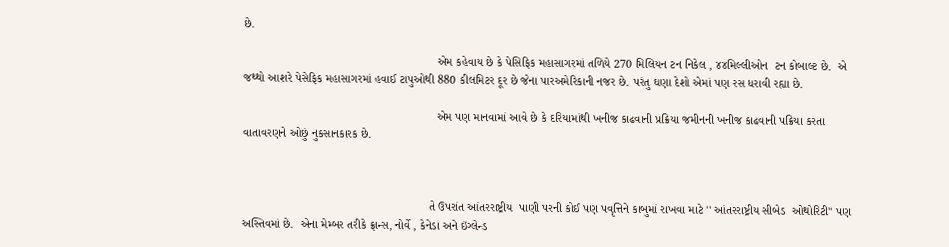છે.

                                                           એમ કહેવાય છે કે પેસિફિક મહાસાગરમાં તળિયે 270 મિલિયન ટન નિકેલ , ૪૪મિલ્લીઓન  ટન કોબાલ્ટ છે.  એ જથ્થો આશરે પેસેફિક મહાસાગરમાં હવાઈ ટાપુઓથી 880 કીલમિટર દૂર છે જેના પારઅમેરિકાની નજર છે. પરંતુ ઘણા દેશો એમાં પણ રસ ધરાવી રહ્યા છે.

                                                           એમ પણ માનવામાં આવે છે કે દરિયામાંથી ખનીજ કાઢવાની પ્રક્રિયા જમીનની ખનીજ કાઢવાની પક્રિયા કરતા વાતાવરણને ઓછું નુકસાનકારક છે.



                                                         તે ઉપરાંત આંતરરાષ્ટ્રીય  પાણી પરની કોઈ પણ પવૃત્તિને કાબુમાં રાખવા માટે '' આંતરરાષ્ટ્રીય સીબેડ  ઓથોરિટી" પણ અસ્તિવમાં છે.  એના મેમ્બર તરીકે ફ્રાન્સ, નોર્વે , કેનેડા અને ઇંગ્લેન્ડ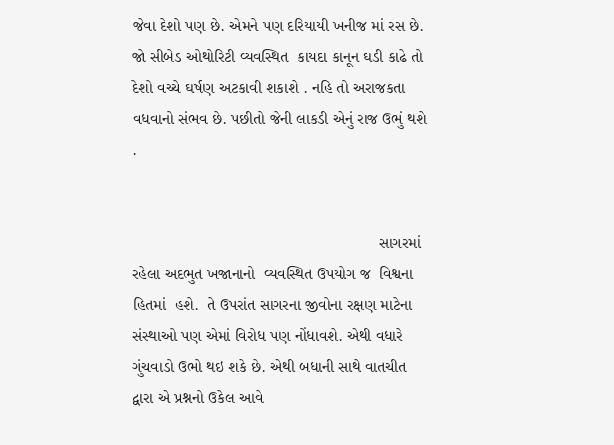જેવા દેશો પણ છે. એમને પણ દરિયાયી ખનીજ માં રસ છે.  જો સીબેડ ઓથોરિટી વ્યવસ્થિત  કાયદા કાનૂન ઘડી કાઢે તો દેશો વચ્ચે ઘર્ષણ અટકાવી શકાશે . નહિ તો અરાજકતા વધવાનો સંભવ છે. પછીતો જેની લાકડી એનું રાજ ઉભું થશે .


                                                       સાગરમાં રહેલા અદભુત ખજાનાનો  વ્યવસ્થિત ઉપયોગ જ  વિશ્વના હિતમાં  હશે.  તે ઉપરાંત સાગરના જીવોના રક્ષણ માટેના  સંસ્થાઓ પણ એમાં વિરોધ પણ નોંધાવશે. એથી વધારે ગુંચવાડો ઉભો થઇ શકે છે. એથી બધાની સાથે વાતચીત દ્વારા એ પ્રશ્નનો ઉકેલ આવે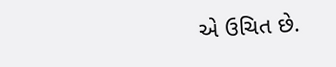એ ઉચિત છે.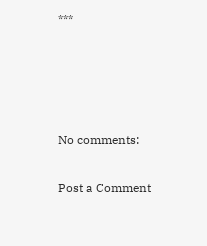***




No comments:

Post a Comment